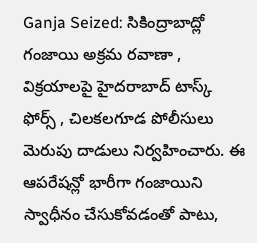Ganja Seized: సికింద్రాబాద్లో గంజాయి అక్రమ రవాణా , విక్రయాలపై హైదరాబాద్ టాస్క్ ఫోర్స్ , చిలకలగూడ పోలీసులు మెరుపు దాడులు నిర్వహించారు. ఈ ఆపరేషన్లో భారీగా గంజాయిని స్వాధీనం చేసుకోవడంతో పాటు,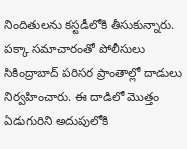నిందితులను కస్టడీలోకి తీసుకున్నారు.
పక్కా సమాచారంతో పోలీసులు సికింద్రాబాద్ పరిసర ప్రాంతాల్లో దాడులు నిర్వహించారు. ఈ దాడిలో మొత్తం ఏడుగురిని అదుపులోకి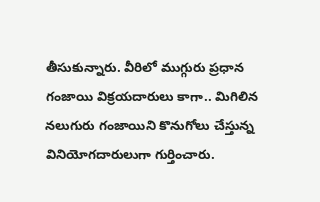తీసుకున్నారు. వీరిలో ముగ్గురు ప్రధాన గంజాయి విక్రయదారులు కాగా.. మిగిలిన నలుగురు గంజాయిని కొనుగోలు చేస్తున్న వినియోగదారులుగా గుర్తించారు.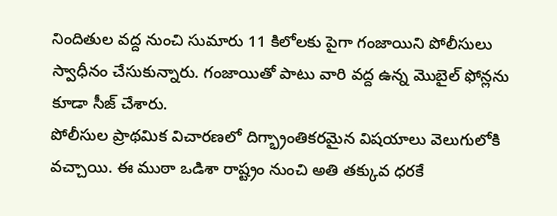నిందితుల వద్ద నుంచి సుమారు 11 కిలోలకు పైగా గంజాయిని పోలీసులు స్వాధీనం చేసుకున్నారు. గంజాయితో పాటు వారి వద్ద ఉన్న మొబైల్ ఫోన్లను కూడా సీజ్ చేశారు.
పోలీసుల ప్రాథమిక విచారణలో దిగ్భ్రాంతికరమైన విషయాలు వెలుగులోకి వచ్చాయి. ఈ ముఠా ఒడిశా రాష్ట్రం నుంచి అతి తక్కువ ధరకే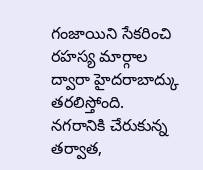గంజాయిని సేకరించి రహస్య మార్గాల ద్వారా హైదరాబాద్కు తరలిస్తోంది. నగరానికి చేరుకున్న తర్వాత,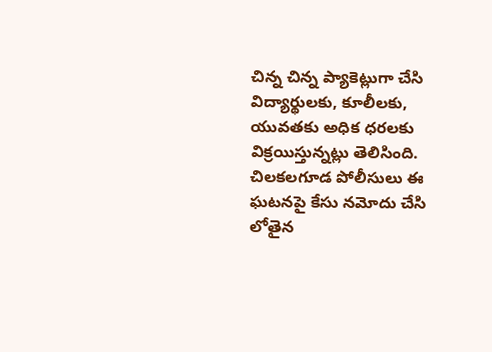చిన్న చిన్న ప్యాకెట్లుగా చేసి విద్యార్థులకు, కూలీలకు, యువతకు అధిక ధరలకు విక్రయిస్తున్నట్లు తెలిసింది.
చిలకలగూడ పోలీసులు ఈ ఘటనపై కేసు నమోదు చేసి లోతైన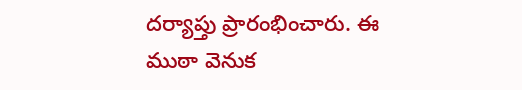దర్యాప్తు ప్రారంభించారు. ఈ ముఠా వెనుక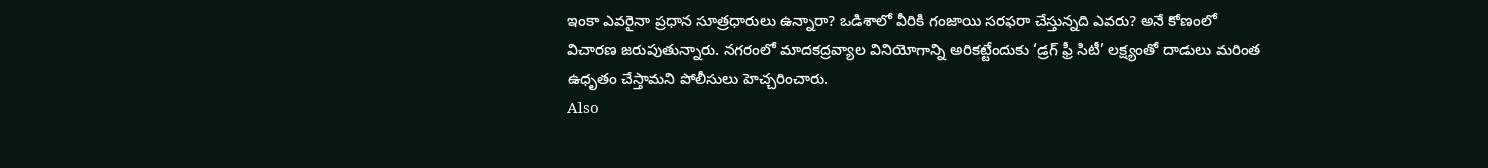ఇంకా ఎవరైనా ప్రధాన సూత్రధారులు ఉన్నారా? ఒడిశాలో వీరికి గంజాయి సరఫరా చేస్తున్నది ఎవరు? అనే కోణంలో విచారణ జరుపుతున్నారు. నగరంలో మాదకద్రవ్యాల వినియోగాన్ని అరికట్టేందుకు ‘డ్రగ్ ఫ్రీ సిటీ’ లక్ష్యంతో దాడులు మరింత ఉధృతం చేస్తామని పోలీసులు హెచ్చరించారు.
Also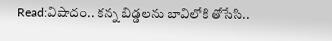Read:విషాదం.. కన్న బిడ్డలను బావిలోకి తోసేసి..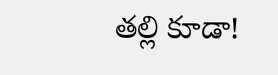తల్లి కూడా!